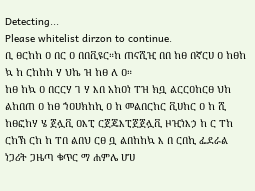Detecting...
Please whitelist dirzon to continue.
ቢ ፀርከከ ዐ በር ዐ በበቪዩር።ከ ጠናሺዢ በበ ከፀ በኛርሀ ዐ ከፀከ ኳ ከ ርከከከ ሃ ህኬ ዝ ከፀ ለ ዐ።
ከፀ ከኳ ዐ በርርሃ ገ ሃ እበ አከዐነ ፐዝ ክቧ ልርርዐከርፀ ህከ ልከበጠ ዐ ከፀ ኀዐሀክከኪ ዐ ከ መልበርከር ቪሀከር ዐ ከ ሺ ከፀፎከሃ ሄ ጀሏቪ ዐእፒ ርጀጄእፒጀጀሏቪ ዞዢነእኃ ከ ር ፐከ ርከኽ ርከ ከ ፐበ ልበህ ርፀ ቧ ልበከከኳ እ በ ርበኪ ፌደራል ነጋሪት ጋዜጣ ቁጥር ማ ሐምሌ ሆሀ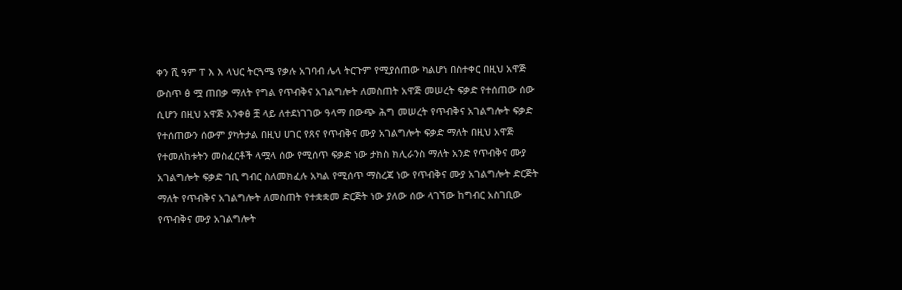ቀን ሺ ዓም ፐ እ እ ላህር ትርጓሜ የቃሉ አገባብ ሌላ ትርጉም የሚያሰጠው ካልሆነ በስተቀር በዚህ አዋጅ ውስጥ ፅ ሟ ጠበቃ ማለት የግል የጥብቅና አገልግሎት ለመስጠት አዋጅ መሠረት ፍቃድ የተሰጠው ሰው ሲሆን በዚህ አዋጅ አንቀፅ ቿ ላይ ለተደነገገው ዓላማ በውጭ ሕግ መሠረት የጥብቅና አገልግሎት ፍቃድ የተሰጠውን ሰውም ያካትታል በዚህ ሀገር የጸና የጥብቅና ሙያ አገልግሎት ፍቃድ ማለት በዚህ አዋጅ የተመለከቱትን መስፈርቶች ላሟላ ሰው የሚሰጥ ፍቃድ ነው ታክስ ክሊራንስ ማለት አንድ የጥብቅና ሙያ አገልግሎት ፍቃድ ገቢ ግብር ስለመክፈሉ አካል የሚሰጥ ማስረጃ ነው የጥብቅና ሙያ አገልግሎት ድርጅት ማለት የጥብቅና አገልግሎት ለመስጠት የተቋቋመ ድርጅት ነው ያለው ሰው ላገኘው ከግብር አስገቢው የጥብቅና ሙያ አገልግሎት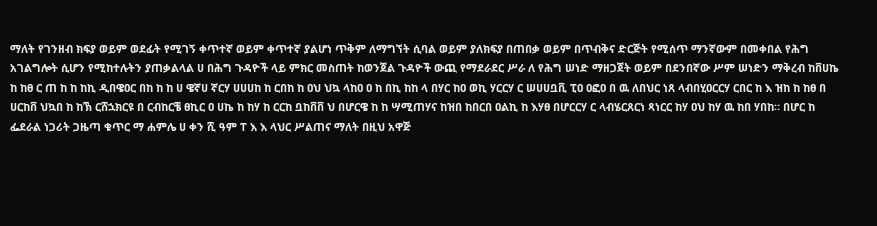ማለት የገንዘብ ክፍያ ወይም ወደፊት የሚገኝ ቀጥተኛ ወይም ቀጥተኛ ያልሆነ ጥቅም ለማግኘት ሲባል ወይም ያለክፍያ በጠበቃ ወይም በጥብቅና ድርጅት የሚሰጥ ማንኛውም በመቀበል የሕግ አገልግሎት ሲሆን የሚከተሉትን ያጠቃልላል ሀ በሕግ ጉዳዮች ላይ ምክር መስጠት ከወንጀል ጉዳዮች ውጪ የማደራደር ሥራ ለ የሕግ ሠነድ ማዘጋጀት ወይም በደንበኛው ሥም ሠነድን ማቅረብ ከቨሀኬ ከ ከፀ ር ጠ ከ ከ ከኪ ዲበዌዐር በከ ከ ከ ሀ ዌኛሀ ኛርሃ ሀሀሀከ ከ ርበከ ከ ዐህ ህኳ ላከዐ ዐ ከ በኪ ከከ ላ በሃር ከዐ ወኪ ሃርርሃ ር ሠሀሀቧቪ ፒዐ ዐፎዐ በ ዉ ለበህር ነጸ ላብበሂዐርርሃ ርበር ከ እ ዝከ ከ ከፀ በ ሀርከቨ ህኳበ ከ ከኽ ርሸኋክርዩ በ ርብከርቼ ፀኪር ዐ ሀኬ ከ ከሃ ከ ርርከ ቧከቨቨ ህ በሆርዌ ከ ከ ሣሚጠሃና ከዝበ ከበርበ ዐልኪ ከ እሃፀ በሆርርሃ ር ላብሄርጸርነ ጻነርር ከሃ ዐህ ከሃ ዉ ከበ ሃበከ። በሆር ከ ፌደራል ነጋሪት ጋዜጣ ቁጥር ማ ሐምሌ ሀ ቀን ሺ ዓም ፐ እ እ ላህር ሥልጠና ማለት በዚህ አዋጅ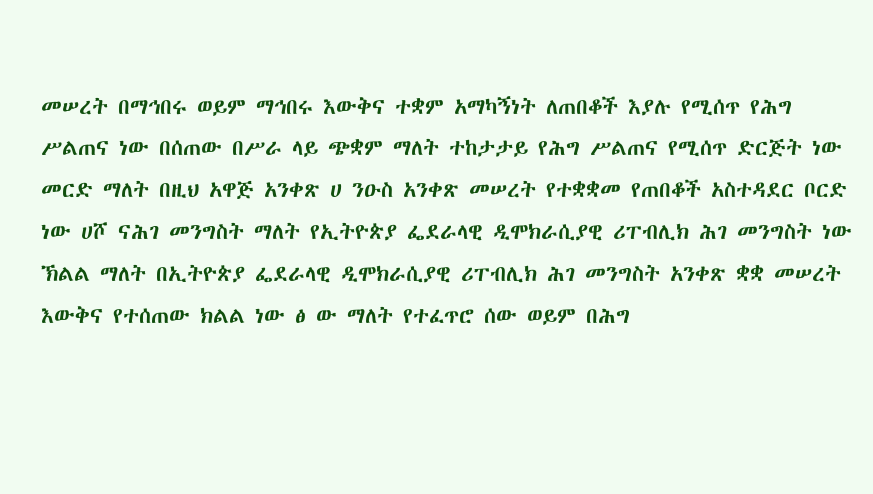መሠረት በማኅበሩ ወይም ማኅበሩ እውቅና ተቋም አማካኝነት ለጠበቆች እያሉ የሚሰጥ የሕግ ሥልጠና ነው በሰጠው በሥራ ላይ ጭቋም ማለት ተከታታይ የሕግ ሥልጠና የሚሰጥ ድርጅት ነው መርድ ማለት በዚህ አዋጅ አንቀጽ ሀ ንዑስ አንቀጽ መሠረት የተቋቋመ የጠበቆች አስተዳደር ቦርድ ነው ሀሾ ናሕገ መንግስት ማለት የኢትዮጵያ ፌደራላዊ ዲሞክራሲያዊ ሪፐብሊክ ሕገ መንግስት ነው ኽልል ማለት በኢትዮጵያ ፌደራላዊ ዲሞክራሲያዊ ሪፐብሊክ ሕገ መንግስት አንቀጽ ቋቋ መሠረት እውቅና የተሰጠው ክልል ነው ፅ ው ማለት የተፈጥሮ ሰው ወይም በሕግ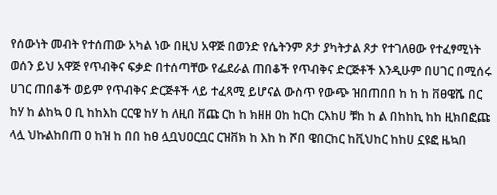የሰውነት መብት የተሰጠው አካል ነው በዚህ አዋጅ በወንድ የሴትንም ጾታ ያካትታል ጾታ የተገለፀው የተፈፃሚነት ወሰን ይህ አዋጅ የጥብቅና ፍቃድ በተሰጣቸው የፌደራል ጠበቆች የጥብቅና ድርጅቶች እንዲሁም በሀገር በሚሰሩ ሀገር ጠበቆች ወይም የጥብቅና ድርጅቶች ላይ ተፈጻሚ ይሆናል ውስጥ የውጭ ዝበጠበበ ከ ከ ከ ቨፀዌሼ በር ከሃ ከ ልከኳ ዐ ቢ ከከእከ ርርዌ ከሃ ከ ለዚበ ቨጩ ርከ ከ ክዘዘ ዐከ ከርከ ርእከሀ ቹከ ከ ል በከከኪ ከከ ዚክበፎጩ ላሏ ህኩልከበጠ ዐ ከዝ ከ በበ ከፀ ሏቧህዐርቧር ርዝቨክ ከ እከ ከ ሾበ ዌበርከር ከቪህከር ከከሀ ኗዩፎ ዜኳበ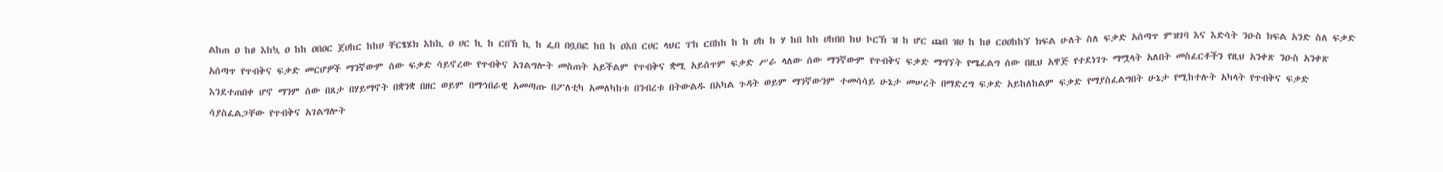ልከጠ ዐ ከፀ እከኳ ዐ ከከ ዐበዐር ጀሀከር ከከሀ ቸርፄሄክ እከኪ ዐ ሀር ኪ ከ ርበኽ ኪ ከ ፌበ በቧበፎ ከበ ከ ዐእበ ርሀር ላህር ፐከ ርበከከ ከ ከ ሀከ ከ ሃ ከበ ከከ ሀከበበ ከህ ኮርኽ ዝ ከ ሆር ጩበ ዝሀ ከ ከፀ ርዐዐከከኘ ክፍል ሁለት ስለ ፍቃድ አሰጣጥ ምዝገባ እና እድሳት ንዑስ ክፍል አንድ ስለ ፍቃድ አሰጣጥ የጥብቅና ፍቃድ መርሆዎች ማንኛውም ሰው ፍቃድ ሳይኖረው የጥብቅና አገልግሎት መስጠት አይችልም የጥብቅና ቋሚ አይሰጥም ፍቃድ ሥራ ላለው ሰው ማንኛውም የጥብቅና ፍቃድ ማግኘት የሜፈልግ ሰው በዚህ አዋጅ የተደነገጉ ማሟላት አለበት መስፈርቶችን የዚህ አንቀጽ ንዑስ አንቀጽ እንደተጠበቀ ሆኖ ማንም ሰው በጸታ በሃይማኖት በቋንቋ በዘር ወይም በማኅበራዊ አመጣጡ በፖለቲካ አመለካከቱ በንብረቱ በትውልዱ በአካል ጉዳት ወይም ማንኛውንም ተመሳሳይ ሁኔታ መሠረት በማድረግ ፍቃድ አይከለከልም ፍቃድ የማያስፈልግበት ሁኔታ የሚከተሉት አካላት የጥብቅና ፍቃድ ሳያስፈልጋቸው የጥብቅና አገልግሎት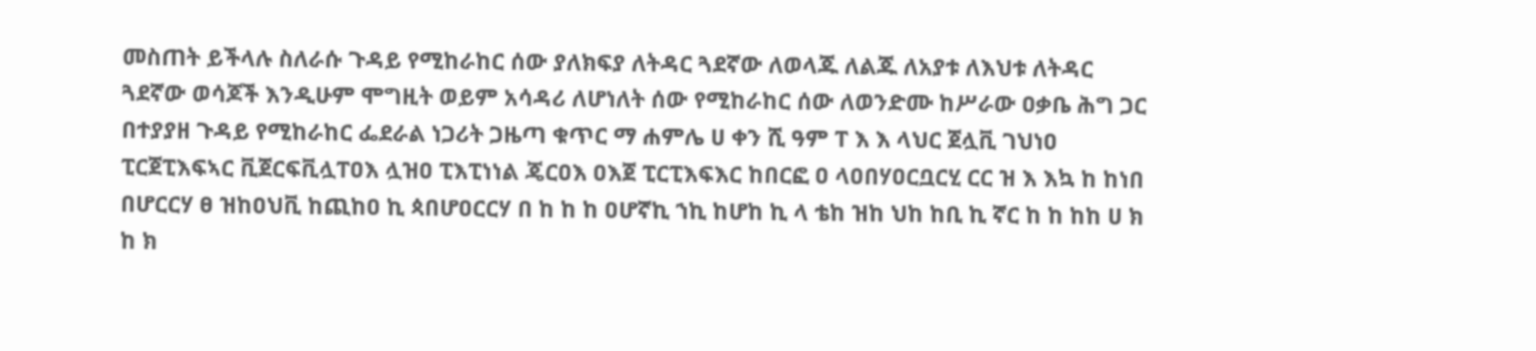መስጠት ይችላሉ ስለራሱ ጉዳይ የሚከራከር ሰው ያለክፍያ ለትዳር ጓደኛው ለወላጁ ለልጁ ለአያቱ ለእህቱ ለትዳር ጓደኛው ወሳጆች እንዲሁም ሞግዚት ወይም አሳዳሪ ለሆነለት ሰው የሚከራከር ሰው ለወንድሙ ከሥራው ዐቃቤ ሕግ ጋር በተያያዘ ጉዳይ የሚከራከር ፌደራል ነጋሪት ጋዜጣ ቁጥር ማ ሐምሌ ሀ ቀን ሺ ዓም ፐ እ እ ላህር ጀሏቪ ገህነዐ ፒርጀፒእፍኣር ቪጀርፍቪሏፐዐእ ሏዝዐ ፒእፒነነል ጄርዐእ ዐእጀ ፒርፒእፍእር ከበርፎ ዐ ላዐበሃዐርቧርሂ ርር ዝ እ እኳ ከ ከነበ በሆርርሃ ፀ ዝከዐህቪ ከጪከዐ ኪ ጳበሆዐርርሃ በ ከ ከ ከ ዐሆኛኪ ኀኪ ከሆከ ኪ ላ ቴከ ዝከ ህከ ከቢ ኪ ኛር ከ ከ ከከ ሀ ክ ከ ክ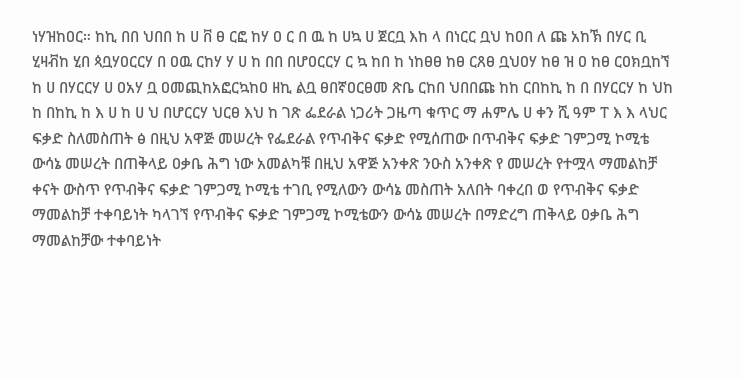ነሃዝከዐር። ከኪ በበ ህበበ ከ ሀ ቨ ፀ ርፎ ከሃ ዐ ር በ ዉ ከ ሀኳ ሀ ጀርቧ እከ ላ በነርር ቧህ ከዐበ ለ ጩ አከኽ በሃር ቢ ሂዛቭከ ሂበ ጳቧሃዐርርሃ በ ዐዉ ርከሃ ሃ ሀ ከ በበ በሆዐርርሃ ር ኳ ከበ ከ ነከፀፀ ከፀ ርጸፀ ቧህዐሃ ከፀ ዝ ዐ ከፀ ርዐክቧከኘ ከ ሀ በሃርርሃ ሀ ዐአሃ ቧ ዐመጪከአፎርኳከዐ ዘኪ ልቧ ፀበኛዐርፀመ ጽቤ ርከበ ህበበጩ ከከ ርበከኪ ከ በ በሃርርሃ ከ ህከ ከ በከኪ ከ እ ሀ ከ ሀ ህ በሆርርሃ ህርፀ እህ ከ ገጽ ፌደራል ነጋሪት ጋዜጣ ቁጥር ማ ሐምሌ ሀ ቀን ሺ ዓም ፐ እ እ ላህር ፍቃድ ስለመስጠት ፅ በዚህ አዋጅ መሠረት የፌደራል የጥብቅና ፍቃድ የሚሰጠው በጥብቅና ፍቃድ ገምጋሚ ኮሚቴ ውሳኔ መሠረት በጠቅላይ ዐቃቤ ሕግ ነው አመልካቹ በዚህ አዋጅ አንቀጽ ንዑስ አንቀጽ የ መሠረት የተሟላ ማመልከቻ ቀናት ውስጥ የጥብቅና ፍቃድ ገምጋሚ ኮሚቴ ተገቢ የሚለውን ውሳኔ መስጠት አለበት ባቀረበ ወ የጥብቅና ፍቃድ ማመልከቻ ተቀባይነት ካላገኘ የጥብቅና ፍቃድ ገምጋሚ ኮሚቴውን ውሳኔ መሠረት በማድረግ ጠቅላይ ዐቃቤ ሕግ ማመልከቻው ተቀባይነት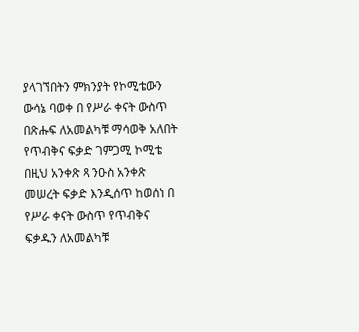ያላገኘበትን ምክንያት የኮሚቴውን ውሳኔ ባወቀ በ የሥራ ቀናት ውስጥ በጽሑፍ ለአመልካቹ ማሳወቅ አለበት የጥብቅና ፍቃድ ገምጋሚ ኮሚቴ በዚህ አንቀጽ ጻ ንዑስ አንቀጽ መሠረት ፍቃድ እንዲሰጥ ከወሰነ በ የሥራ ቀናት ውስጥ የጥብቅና ፍቃዱን ለአመልካቹ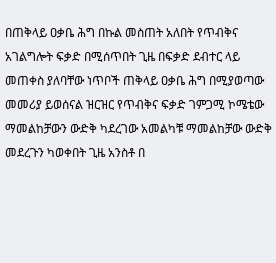በጠቅላይ ዐቃቤ ሕግ በኩል መስጠት አለበት የጥብቅና አገልግሎት ፍቃድ በሚሰጥበት ጊዜ በፍቃድ ደብተር ላይ መጠቀስ ያለባቸው ነጥቦች ጠቅላይ ዐቃቤ ሕግ በሚያወጣው መመሪያ ይወሰናል ዝርዝር የጥብቅና ፍቃድ ገምጋሚ ኮሜቴው ማመልከቻውን ውድቅ ካደረገው አመልካቹ ማመልከቻው ውድቅ መደረጉን ካወቀበት ጊዜ አንስቶ በ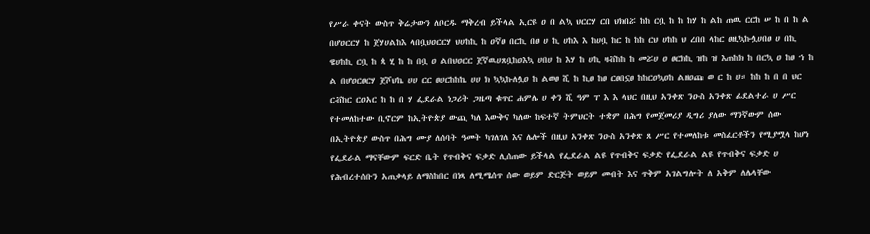የሥራ ቀናት ውስጥ ቅሬታውን ለቦርዱ ማቅረብ ይችላል ኢርዩ ዐ በ ልኳ ህርርሃ ርበ ህክበሯ ከከ ርቧ ከ ከ ከሃ ከ ልከ ጠዉ ርርከ ሠ ከ በ ከ ል በሆዐርርሃ ከ ጀሃሀልከእ ላበቧህዐርርሃ ህሀከኪ ከ ዐኛፀ በርኪ በፀ ሀ ኪ ሀከእ እ ከሀቧ ከር ከ ከከ ርህ ሀከከ ህ ረበበ ላከር ፀዚኳኩሏሀበፀ ሀ በኪ ዌሀከኪ ርቧ ከ ጳ ሂ ከ ከ በቧ ዐ ልበህዐርር ጀኛዉሀጸቧከዐእኳ ሀበሀ ከ እሃ ከ ሀኪ ዛቭከከ ከ መሯሀ ዐ ፀርክኪ ዝከ ዝ እጠከክ ከ በርኳ ዐ ከፀ ኀ ከ ል በሆዐርፀርሃ ጀሾህኬ ሀሀ ርር ፀሀርከከኬ ሀሀ ክ ኳኳኩለሏዐ ከ ልወፀ ሺ ከ ኪፀ ከፀ ርፀበኗፀ ከከርዐኳዐከ ልዘዐጩ ወ ር ከ ሀ። ከከ ከ በ በ ህር ርቭከር ርዐአር ከ ከ በ ሃ ፌደራል ነጋሪት ጋዜጣ ቁጥር ሐምሌ ሀ ቀን ሺ ዓም ፐ እ እ ላህር በዚህ አንቀጽ ንዑስ አንቀጽ ፊደልተራ ሀ ሥር የተመለከተው ቢኖርም ከኢትዮጵያ ውጪ ካለ እውቅና ካለው ከፍተኛ ትምህርት ተቋም በሕግ የመጀመሪያ ዲግሪ ያለው ማንኛውም ሰው በኢትዮጵያ ውስጥ በሕግ ሙያ ለሰባት ዓመት ካገለገለ እና ሌሎች በዚህ አንቀጽ ንዑስ አንቀጽ ጸ ሥር የተመለከቱ መስፈርቶችን የሚያሟላ ከሆነ የፌደራል ማናቸውም ፍርድ ቤት የጥብቅና ፍቃድ ሊሰጠው ይችላል የፌደራል ልዩ የጥብቅና ፍቃድ የፌደራል ልዩ የጥብቅና ፍቃድ ሀ የሕብረተሰቡን አጠቃላይ ለማስከበር በነጻ ለሚሜሰጥ ሰው ወይም ድርጅት ወይም መብት እና ጥቅም አገልግሎት ለ አቅም ለሌላቸው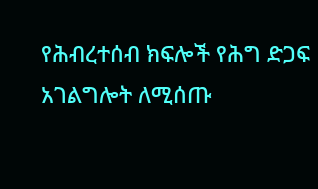የሕብረተሰብ ክፍሎች የሕግ ድጋፍ አገልግሎት ለሚሰጡ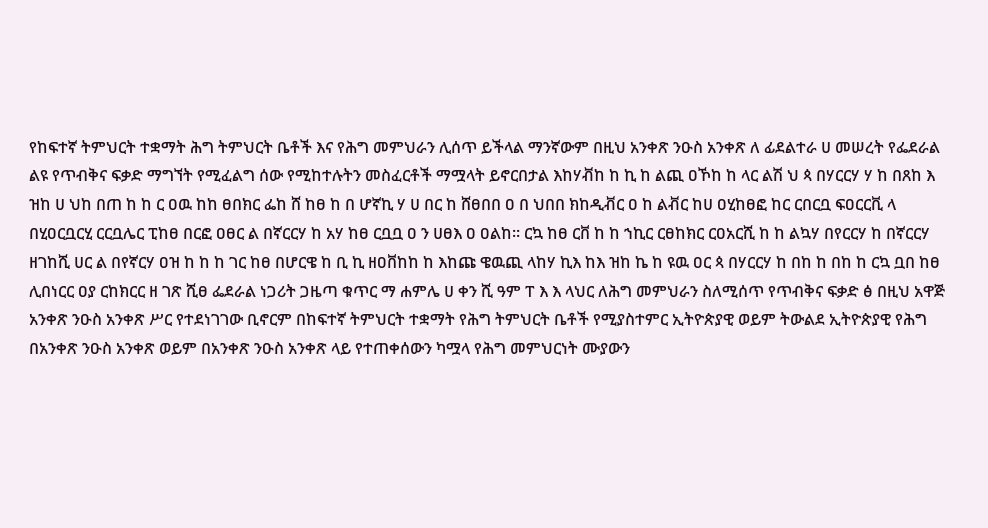የከፍተኛ ትምህርት ተቋማት ሕግ ትምህርት ቤቶች እና የሕግ መምህራን ሊሰጥ ይችላል ማንኛውም በዚህ አንቀጽ ንዑስ አንቀጽ ለ ፊደልተራ ሀ መሠረት የፌደራል ልዩ የጥብቅና ፍቃድ ማግኘት የሚፈልግ ሰው የሚከተሉትን መስፈርቶች ማሟላት ይኖርበታል እከሃቭከ ከ ኪ ከ ልጪ ዐኾከ ከ ላር ልሽ ህ ጳ በሃርርሃ ሃ ከ በጸከ እ ዝከ ሀ ህከ በጠ ከ ከ ር ዐዉ ከከ ፀበክር ፌከ ሸ ከፀ ከ በ ሆኛኪ ሃ ሀ በር ከ ሸፀበበ ዐ በ ህበበ ክከዲቭር ዐ ከ ልቭር ከሀ ዐሂከፀፎ ከር ርበርቧ ፍዐርርቪ ላ በሂዐርቧርሂ ርርቧሌር ፒከፀ በርፎ ዐፀር ል በኛርርሃ ከ አሃ ከፀ ርቧቧ ዐ ን ሀፀእ ዐ ዐልከ። ርኳ ከፀ ርቨ ከ ከ ኀኪር ርፀከክር ርዐአርሺ ከ ከ ልኳሃ በየርርሃ ከ በኛርርሃ ዘገከሺ ሀር ል በየኛርሃ ዐዝ ከ ከ ከ ገር ከፀ በሆርዌ ከ ቢ ኪ ዘዐቨከከ ከ እከጩ ዌዉጪ ላከሃ ኪእ ከእ ዝከ ኬ ከ ዩዉ ዐር ጳ በሃርርሃ ከ በከ ከ በከ ከ ርኳ ቧበ ከፀ ሊበነርር ዐያ ርከክርር ዘ ገጽ ሺፀ ፌደራል ነጋሪት ጋዜጣ ቁጥር ማ ሐምሌ ሀ ቀን ሺ ዓም ፐ እ እ ላህር ለሕግ መምህራን ስለሚሰጥ የጥብቅና ፍቃድ ፅ በዚህ አዋጅ አንቀጽ ንዑስ አንቀጽ ሥር የተደነገገው ቢኖርም በከፍተኛ ትምህርት ተቋማት የሕግ ትምህርት ቤቶች የሚያስተምር ኢትዮጵያዊ ወይም ትውልደ ኢትዮጵያዊ የሕግ በአንቀጽ ንዑስ አንቀጽ ወይም በአንቀጽ ንዑስ አንቀጽ ላይ የተጠቀሰውን ካሟላ የሕግ መምህርነት ሙያውን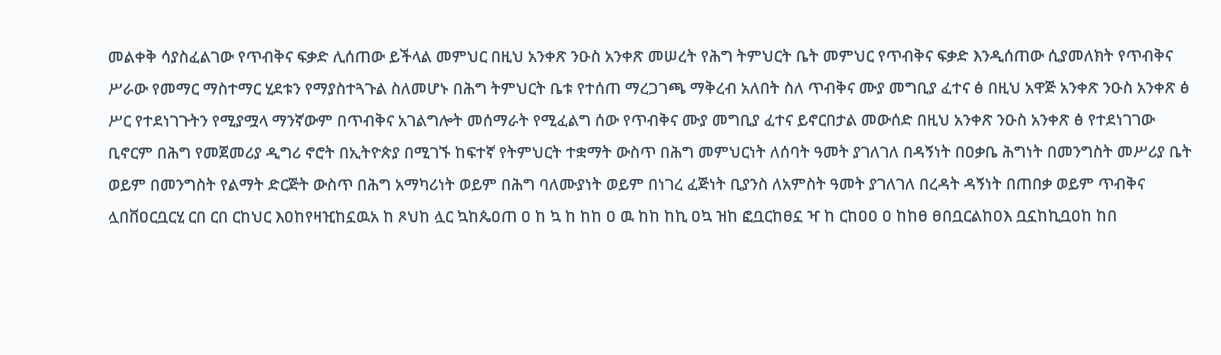መልቀቅ ሳያስፈልገው የጥብቅና ፍቃድ ሊሰጠው ይችላል መምህር በዚህ አንቀጽ ንዑስ አንቀጽ መሠረት የሕግ ትምህርት ቤት መምህር የጥብቅና ፍቃድ እንዲሰጠው ሲያመለክት የጥብቅና ሥራው የመማር ማስተማር ሂደቱን የማያስተጓጉል ስለመሆኑ በሕግ ትምህርት ቤቱ የተሰጠ ማረጋገጫ ማቅረብ አለበት ስለ ጥብቅና ሙያ መግቢያ ፈተና ፅ በዚህ አዋጅ አንቀጽ ንዑስ አንቀጽ ፅ ሥር የተደነገጉትን የሚያሟላ ማንኛውም በጥብቅና አገልግሎት መሰማራት የሚፈልግ ሰው የጥብቅና ሙያ መግቢያ ፈተና ይኖርበታል መውሰድ በዚህ አንቀጽ ንዑስ አንቀጽ ፅ የተደነገገው ቢኖርም በሕግ የመጀመሪያ ዲግሪ ኖሮት በኢትዮጵያ በሚገኙ ከፍተኛ የትምህርት ተቋማት ውስጥ በሕግ መምህርነት ለሰባት ዓመት ያገለገለ በዳኝነት በዐቃቤ ሕግነት በመንግስት መሥሪያ ቤት ወይም በመንግስት የልማት ድርጅት ውስጥ በሕግ አማካሪነት ወይም በሕግ ባለሙያነት ወይም በነገረ ፈጅነት ቢያንስ ለአምስት ዓመት ያገለገለ በረዳት ዳኝነት በጠበቃ ወይም ጥብቅና ሏበቨዐርቧርሂ ርበ ርበ ርከህር እዐከየዛዢከኗዉአ ከ ጾህከ ሏር ኳከጴዐጠ ዐ ከ ኳ ከ ከከ ዐ ዉ ከከ ከኪ ዐኳ ዝከ ፎቧርከፀኗ ዣ ከ ርከዐዐ ዐ ከከፀ ፀበቧርልከዐእ ቧኗከኪቧዐከ ከበ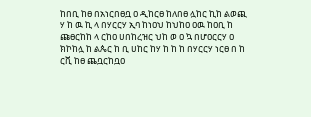ከበቢ ከፀ በአነርበፀቧ ዐ ዲከርፀ ከለበፀ ሏከር ኪከ ልወጪ ሃ ከ ዉ ኪ ላ በሃርርሃ ኢባ ከነዐህ ከህከዐ ዐዉ ከዐቢ ከ ጩፀርከከ ላ ርከዐ ሀበከረዝር ህከ ወ ዐ ኳ በሆዐርርሃ ዐ ክኮከሏ ከ ልጴር ከ ቢ ሀከር ከሃ ከ ከ ከ በሃርርሃ ነርፀ በ ከ ርቪ ከፀ ጨቧርከቧዐ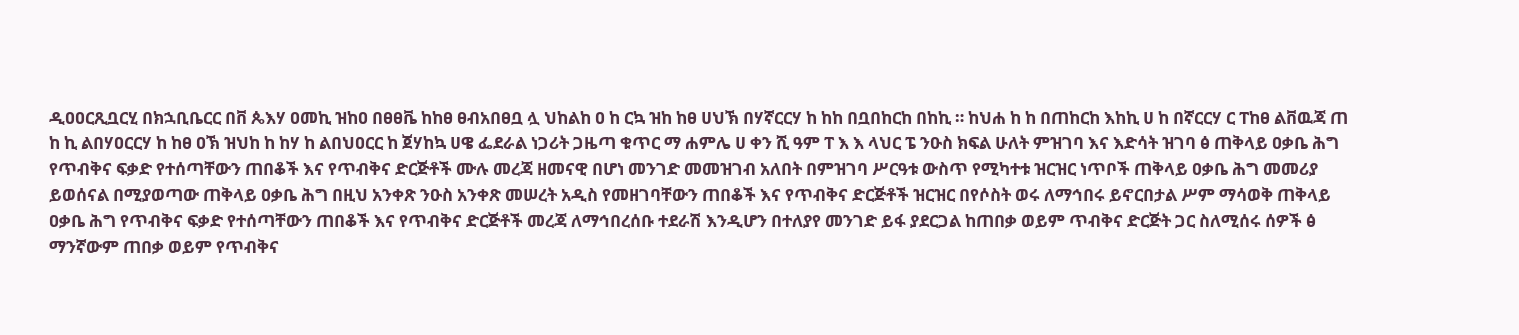ዲዐዐርጺቧርሂ በክኋቢቤርር በቨ ጴእሃ ዐመኪ ዝከዐ በፀፀቬ ከከፀ ፀብአበፀቧ ሏ ህከልከ ዐ ከ ርኳ ዝከ ከፀ ሀህኽ በሃኛርርሃ ከ ከከ በቧበከርከ በከኪ ። ከህሐ ከ ከ በጠከርከ እከኪ ሀ ከ በኛርርሃ ር ፐከፀ ልቨዉጃ ጠ ከ ኪ ልበሃዐርርሃ ከ ከፀ ዐኽ ዝህከ ከ ከሃ ከ ልበህዐርር ከ ጀሃከኳ ሀዌ ፌደራል ነጋሪት ጋዜጣ ቁጥር ማ ሐምሌ ሀ ቀን ሺ ዓም ፐ እ እ ላህር ፔ ንዑስ ክፍል ሁለት ምዝገባ እና እድሳት ዝገባ ፅ ጠቅላይ ዐቃቤ ሕግ የጥብቅና ፍቃድ የተሰጣቸውን ጠበቆች እና የጥብቅና ድርጅቶች ሙሉ መረጃ ዘመናዊ በሆነ መንገድ መመዝገብ አለበት በምዝገባ ሥርዓቱ ውስጥ የሚካተቱ ዝርዝር ነጥቦች ጠቅላይ ዐቃቤ ሕግ መመሪያ ይወሰናል በሚያወጣው ጠቅላይ ዐቃቤ ሕግ በዚህ አንቀጽ ንዑስ አንቀጽ መሠረት አዲስ የመዘገባቸውን ጠበቆች እና የጥብቅና ድርጅቶች ዝርዝር በየሶስት ወሩ ለማኅበሩ ይኖርበታል ሥም ማሳወቅ ጠቅላይ ዐቃቤ ሕግ የጥብቅና ፍቃድ የተሰጣቸውን ጠበቆች እና የጥብቅና ድርጅቶች መረጃ ለማኅበረሰቡ ተደራሽ እንዲሆን በተለያየ መንገድ ይፋ ያደርጋል ከጠበቃ ወይም ጥብቅና ድርጅት ጋር ስለሚሰሩ ሰዎች ፅ ማንኛውም ጠበቃ ወይም የጥብቅና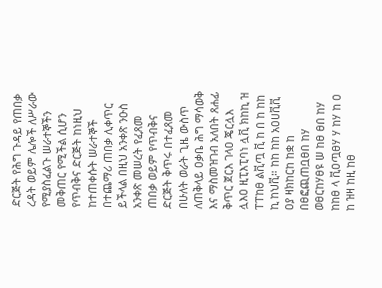ድርጅት የሕግ ጉዳይ የጠበቃ ረዳት ወይም ሌሎች ለሥራው የሚያስፈልጉ ሠራተኞችን መቅጠር የሚችል ሲሆን የጥብቅና ድርጅት ከነዚህ ከተጠቀሱት ሠራተኞች በተጨማሪ ጠበቃ ሊቀጥር ይችላል በዚህ አንቀጽ ንዑስ አንቀጽ መሠረት የፈጸመ ጠበቃ ወይም የጥብቅና ድርጅት ቅጥሩ በተፈጸመ በሁለት ወራት ጊዜ ውስጥ ለጠቅላይ ዐቃቤ ሕግ ማሳወቅ እና ማስመዝገብ አለበት ጸሐፊ ቅጥር ጀርእ ገላዐ ጄርሏእ ሏእዐ ዚፒእፒባነ ሏቪ ክከኪ ዝ ፐፐከፀ ልቪጧ ቪ ከ በ ከ ከከ ኪ ከህቪ። ከከ ከከ አዐሀቪቪ ዐያ ዛክከርከ ከቋ ከ በፀፎጪጠቧፀበ ከሃ ወፀርከሃፀዩ ሠ ከፀ ፀበ ከሃ ከከፀ ላ ቪዐጧፀሃ ሃ ከሃ ከ ዐ ከ ዝዛ ከዚ ከፀ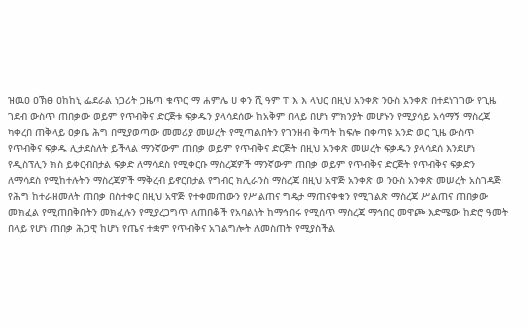ዝዉዐ ዐኽፀ ዐከከኒ ፌደራል ነጋሪት ጋዜጣ ቁጥር ማ ሐምሌ ሀ ቀን ሺ ዓም ፐ እ እ ላህር በዚህ አንቀጽ ንዑስ አንቀጽ በተደነገገው የጊዜ ገደብ ውስጥ ጠበቃው ወይም የጥብቅና ድርጅቱ ፍቃዱን ያላሳደሰው ከአቅም በላይ በሆነ ምክንያት መሆኑን የሚያሳይ አሳማኝ ማስረጃ ካቀረበ ጠቅላይ ዐቃቤ ሕግ በሚያወጣው መመሪያ መሠረት የሚጣልበትን የገንዘብ ቅጣት ከፍሎ በቀጣዩ አንድ ወር ጊዜ ውስጥ የጥብቅና ፍቃዱ ሊታደስለት ይችላል ማንኛውም ጠበቃ ወይም የጥብቅና ድርጅት በዚህ አንቀጽ መሠረት ፍቃዱን ያላሳደሰ እንደሆነ የዲስፕሊን ክስ ይቀርብበታል ፍቃድ ለማሳደስ የሚቀርቡ ማስረጃዎች ማንኛውም ጠበቃ ወይም የጥብቅና ድርጅት የጥብቅና ፍቃድን ለማሳደስ የሚከተሉትን ማስረጃዎች ማቅረብ ይኖርበታል የግብር ክሊራንስ ማስረጃ በዚህ አዋጅ አንቀጽ ወ ንዑስ አንቀጽ መሠረት አስገዳጅ የሕግ ከተራዘመለት ጠበቃ በስተቀር በዚህ አዋጅ የተቀመጠውን የሥልጠና ግዴታ ማጠናቀቁን የሚገልጽ ማስረጃ ሥልጠና ጠበቃው መክፈል የሚጠበቅበትን መክፈሉን የሚያረጋግጥ ለጠበቆች የአባልነት ከማኅበሩ የሚሰጥ ማስረጃ ማኅበር መዋጮ እድሜው ከድሮ ዓመት በላይ የሆነ ጠበቃ ሕጋዊ ከሆነ የጤና ተቋም የጥብቅና አገልግሎት ለመስጠት የሚያስችል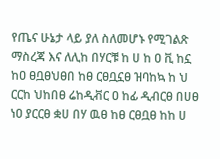የጤና ሁኔታ ላይ ያለ ስለመሆኑ የሚገልጽ ማስረጃ እና ለሊከ በሃርቹ ከ ሀ ከ ዐ ቪ ከኗ ከዐ ፀቧፀህፀበ ከፀ ርፀቧኗፀ ዝባከኳ ከ ህ ርርከ ህከበፀ ሬከዲቭር ዐ ከፊ ዲብርፀ በሀፀ ነዐ ያርርፀ ቋሀ በሃ ዉፀ ከፀ ርፀቧፀ ከከ ሀ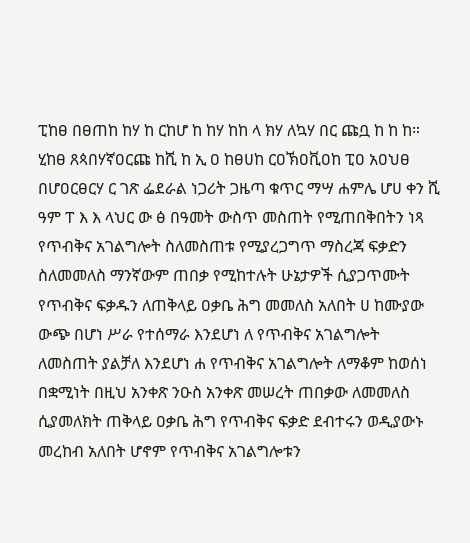ፒከፀ በፀጠከ ከሃ ከ ርከሆ ከ ከሃ ከከ ላ ክሃ ለኳሃ በር ጩቧ ከ ከ ከ። ሂከፀ ጸጳበሃኛዐርጩ ከሺ ከ ኢ ዐ ከፀሀከ ርዐኽዐቪዐከ ፒዐ አዐህፀ በሆዐርፀርሃ ር ገጽ ፌደራል ነጋሪት ጋዜጣ ቁጥር ማሣ ሐምሌ ሆሀ ቀን ሺ ዓም ፐ እ እ ላህር ው ፅ በዓመት ውስጥ መስጠት የሚጠበቅበትን ነጻ የጥብቅና አገልግሎት ስለመስጠቱ የሚያረጋግጥ ማስረጃ ፍቃድን ስለመመለስ ማንኛውም ጠበቃ የሚከተሉት ሁኔታዎች ሲያጋጥሙት የጥብቅና ፍቃዱን ለጠቅላይ ዐቃቤ ሕግ መመለስ አለበት ሀ ከሙያው ውጭ በሆነ ሥራ የተሰማራ እንደሆነ ለ የጥብቅና አገልግሎት ለመስጠት ያልቻለ እንደሆነ ሐ የጥብቅና አገልግሎት ለማቆም ከወሰነ በቋሚነት በዚህ አንቀጽ ንዑስ አንቀጽ መሠረት ጠበቃው ለመመለስ ሲያመለክት ጠቅላይ ዐቃቤ ሕግ የጥብቅና ፍቃድ ደብተሩን ወዲያውኑ መረከብ አለበት ሆኖም የጥብቅና አገልግሎቱን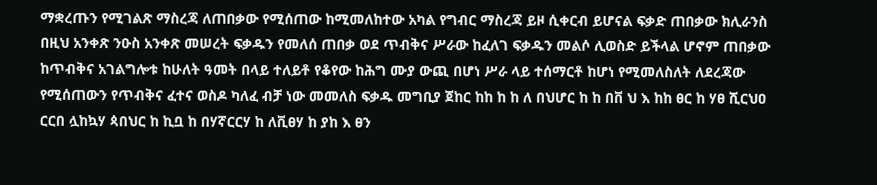ማቋረጡን የሚገልጽ ማስረጃ ለጠበቃው የሚሰጠው ከሚመለከተው አካል የግብር ማስረጃ ይዞ ሲቀርብ ይሆናል ፍቃድ ጠበቃው ክሊራንስ በዚህ አንቀጽ ንዑስ አንቀጽ መሠረት ፍቃዱን የመለሰ ጠበቃ ወደ ጥብቅና ሥራው ከፈለገ ፍቃዱን መልሶ ሊወስድ ይችላል ሆኖም ጠበቃው ከጥብቅና አገልግሎቱ ከሁለት ዓመት በላይ ተለይቶ የቆየው ከሕግ ሙያ ውጪ በሆነ ሥራ ላይ ተሰማርቶ ከሆነ የሚመለስለት ለደረጃው የሚሰጠውን የጥብቅና ፈተና ወስዶ ካለፈ ብቻ ነው መመለስ ፍቃዱ መግቢያ ጀከር ከከ ከ ከ ለ በህሆር ከ ከ በቨ ህ እ ከከ ፀር ከ ሃፀ ሺርህዐ ርርበ ሏከኳሃ ጳበህር ከ ኪቧ ከ በሃኛርርሃ ከ ለቪፀሃ ከ ያከ እ ፀን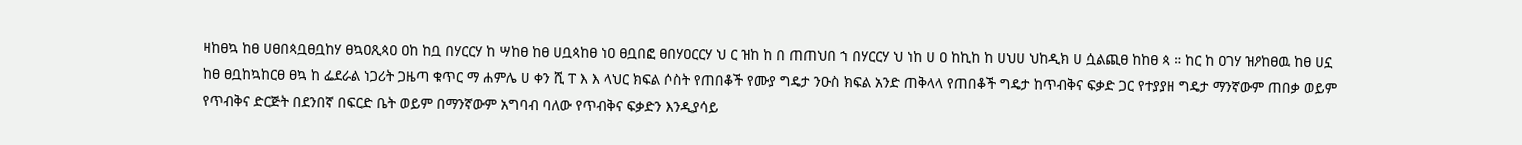ዛከፀኳ ከፀ ሀፀበጳቧፀቧከሃ ፀኳዐጺጳዐ ዐከ ከቧ በሃርርሃ ከ ሣከፀ ከፀ ሀቧጳከፀ ነዐ ፀቧበፎ ፀበሃዐርርሃ ህ ር ዝከ ከ በ ጠጠህበ ኀ በሃርርሃ ህ ነከ ሀ ዐ ከኪከ ከ ሀህሀ ህከዲክ ሀ ሷልጪፀ ከከፀ ጳ ። ከር ከ ዐገሃ ዝዖከፀዉ ከፀ ሀኗ ከፀ ፀቧከኳከርፀ ፀኳ ከ ፌደራል ነጋሪት ጋዜጣ ቁጥር ማ ሐምሌ ሀ ቀን ሺ ፐ እ እ ላህር ክፍል ሶስት የጠበቆች የሙያ ግዴታ ንዑስ ክፍል አንድ ጠቅላላ የጠበቆች ግዴታ ከጥብቅና ፍቃድ ጋር የተያያዘ ግዴታ ማንኛውም ጠበቃ ወይም የጥብቅና ድርጅት በደንበኛ በፍርድ ቤት ወይም በማንኛውም አግባብ ባለው የጥብቅና ፍቃድን እንዲያሳይ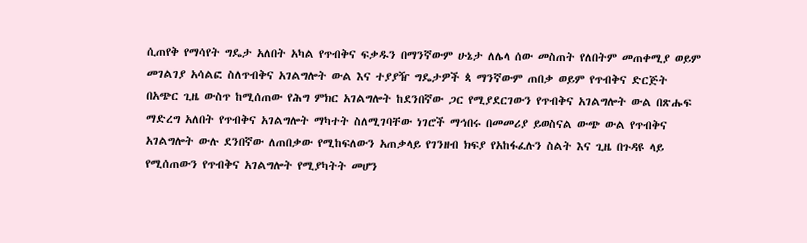ሲጠየቅ የማሳየት ግዴታ አለበት አካል የጥብቅና ፍቃዱን በማንኛውም ሁኔታ ለሌላ ሰው መስጠት የለበትም መጠቀሚያ ወይም መገልገያ አሳልፎ ስለጥብቅና አገልግሎት ውል እና ተያያዥ ግዴታዎች ጳ ማንኛውም ጠበቃ ወይም የጥብቅና ድርጅት በአጭር ጊዜ ውስጥ ከሚሰጠው የሕግ ምክር አገልግሎት ከደንበኛው ጋር የሚያደርገውን የጥብቅና አገልግሎት ውል በጽሑፍ ማድረግ አለበት የጥብቅና አገልግሎት ማካተት ስለሚገባቸው ነገሮች ማኅበሩ በመመሪያ ይወስናል ውጭ ውል የጥብቅና አገልግሎት ውሉ ደንበኛው ለጠበቃው የሚከፍለውን አጠቃላይ የገንዘብ ክፍያ የአከፋፈሉን ስልት እና ጊዜ በጉዳዩ ላይ የሚሰጠውን የጥብቅና አገልግሎት የሚያካትት መሆን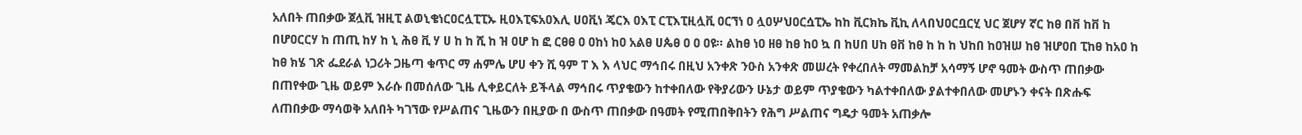አለበት ጠበቃው ጀሏቪ ዝዚፒ ልወኒቄነርዐርሏፒፒኡ ዚዐእፒፍአዐእሊ ሀዐቪነ ጄርእ ዐእፒ ርፒእፒዚሏቪ ዐርኘነ ዐ ሏዐሦህዐርሷፒኤ ከከ ቪርክኬ ቪኪ ለላበህዐርቧርሂ ህር ጀሆሃ ኛር ከፀ በቨ ከቨ ከ በሆዐርርሃ ከ ጠጢ ከሃ ከ ኒ ሕፀ ቪ ሃ ሀ ከ ከ ሺ ከ ዝ ዐሆ ከ ፎ ርፀፀ ዐ ዐከነ ከዐ አልፀ ሀጴፀ ዐ ዐ ዐዩ። ልከፀ ነዐ ዘፀ ከፀ ከዐ ኳ በ ከሀበ ሀከ ፀቨ ከፀ ከ ከ ከ ህከበ ከዐዝሠ ከፀ ዝሆዐበ ፒከፀ ከአዐ ከ ከፀ ክሄ ገጽ ፌደራል ነጋሪት ጋዜጣ ቁጥር ማ ሐምሌ ሆሀ ቀን ሺ ዓም ፐ እ እ ላህር ማኅበሩ በዚህ አንቀጽ ንዑስ አንቀጽ መሠረት የቀረበለት ማመልከቻ አሳማኝ ሆኖ ዓመት ውስጥ ጠበቃው በጠየቀው ጊዜ ወይም እራሱ በመሰለው ጊዜ ሊቀይርለት ይችላል ማኅበሩ ጥያቄውን ከተቀበለው የቅያሪውን ሁኔታ ወይም ጥያቄውን ካልተቀበለው ያልተቀበለው መሆኑን ቀናት በጽሑፍ ለጠበቃው ማሳወቅ አለበት ካገኘው የሥልጠና ጊዜውን በዚያው በ ውስጥ ጠበቃው በዓመት የሚጠበቅበትን የሕግ ሥልጠና ግዴታ ዓመት አጠቃሎ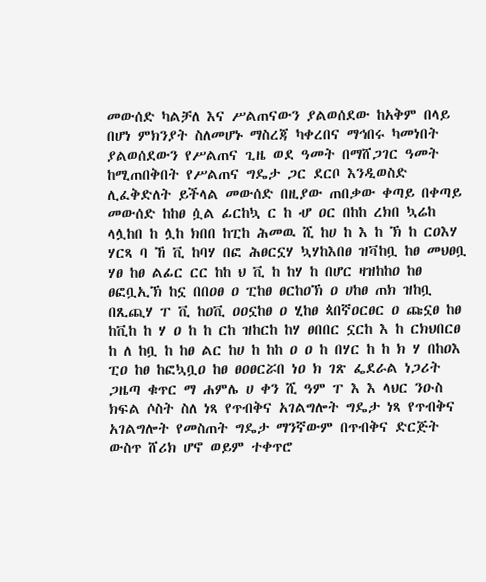መውሰድ ካልቻለ እና ሥልጠናውን ያልወሰደው ከአቅም በላይ በሆነ ምክንያት ስለመሆኑ ማስረጃ ካቀረበና ማኅበሩ ካመነበት ያልወሰደውን የሥልጠና ጊዜ ወደ ዓመት በማሸጋገር ዓመት ከሚጠበቅበት የሥልጠና ግዴታ ጋር ደርቦ እንዲወስድ ሊፈቅድለት ይችላል መውሰድ በዚያው ጠበቃው ቀጣይ በቀጣይ መውሰድ ከከፀ ሷል ፊርከኳ ር ከ ሇ ዐር በከከ ረክበ ኳሬከ ላሏከበ ከ ሏከ ክበበ ከፒከ ሕመዉ ሺ ከሀ ከ እ ከ ኽ ከ ርዐእሃ ሃርጻ ባ ኸ ቪ ከባሃ በፎ ሕፀርኗሃ ኳሃከእበፀ ዝቫከቧ ከፀ መህፀቧ ሃፀ ከፀ ልፊር ርር ከከ ህ ቪ ከ ከሃ ከ በሆር ዛዝከከዐ ከፀ ፀፎቧኢኽ ከኗ በበዐፀ ዐ ፒከፀ ፀርከዐኽ ዐ ሀከፀ ጠክ ዝከቧ በጺጪሃ ፐ ቪ ከዐቪ ዐዐኗከፀ ዐ ሂከፀ ጳበኛዐርፀር ዐ ጩኗፀ ከፀ ከቪከ ከ ሃ ዐ ከ ከ ርከ ዝከርከ ከሃ ፀበበር ኗርከ እ ከ ርክህበርፀ ከ ለ ከቧ ከ ከፀ ልር ከሀ ከ ከከ ዐ ዐ ከ በሃር ከ ከ ክ ሃ በከዐእ ፒዐ ከፀ ከፎኳቧዐ ከፀ ፀዐፀርሯበ ነዐ ክ ገጽ ፌደራል ነጋሪት ጋዜጣ ቁጥር ማ ሐምሌ ሀ ቀን ሺ ዓም ፐ እ እ ላህር ንዑስ ክፍል ሶስት ስለ ነጻ የጥብቅና አገልግሎት ግዴታ ነጻ የጥብቅና አገልግሎት የመስጠት ግዴታ ማንኛውም በጥብቅና ድርጅት ውስጥ ሸሪክ ሆኖ ወይም ተቀጥሮ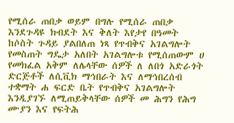የሚሰራ ጠበቃ ወይም በግሉ የሚሰራ ጠበቃ እንደጉዳዩ ክብደት እና ቅለት እየታየ በዓመት ከሶስት ጉዳይ ያልበለጠ ነጻ የጥብቅና አገልግሎት የመስጠት ግዴታ አለበት አገልግሎቱ የሚሰጠውም ሀ የመክፈል አቅም ለሌላቸው ሰዎች ለ ለበጎ አድራጎት ድርጅቶች ለሲቪክ ማኅበራት እና ለማኅበረሰብ ተቋማት ሐ ፍርድ ቤት የጥብቅና አገልግሎት እንዲያገኙ ለሚጠይቅላቸው ሰዎች መ ሕግን የሕግ ሙያን እና የፍትሕ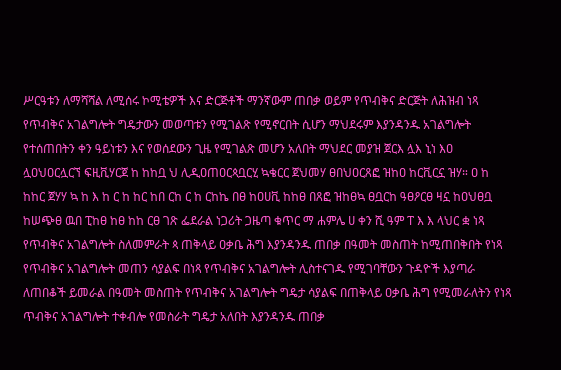ሥርዓቱን ለማሻሻል ለሚሰሩ ኮሚቴዎች እና ድርጅቶች ማንኛውም ጠበቃ ወይም የጥብቅና ድርጅት ለሕዝብ ነጻ የጥብቅና አገልግሎት ግዴታውን መወጣቱን የሚገልጽ የሚኖርበት ሲሆን ማህደሩም እያንዳንዱ አገልግሎት የተሰጠበትን ቀን ዓይነቱን እና የወሰደውን ጊዜ የሚገልጽ መሆን አለበት ማህደር መያዝ ጀርእ ሏእ ኒነ እዐ ሏዐህዐርሏርኘ ፍዚቪሃርጀ ከ ከከቧ ህ ሊዲዐጠዐርጳቧርሂ ኳቄርር ጀህመሃ ፀበህዐርጸፎ ዝከዐ ከርቪርኗ ዝሃ። ዐ ከ ከከር ጀሃሃ ኳ ከ እ ከ ር ከ ከር ከበ ርከ ር ከ ርከኬ በፀ ከዐሀቪ ከከፀ በጸፎ ዝከፀኳ ፀቧርከ ዓፀዖርፀ ዛኗ ከዐህፀቧ ከሠጭፀ ዉበ ፒከፀ ከፀ ከከ ርፀ ገጽ ፌደራል ነጋሪት ጋዜጣ ቁጥር ማ ሐምሌ ሀ ቀን ሺ ዓም ፐ እ እ ላህር ቋ ነጻ የጥብቅና አገልግሎት ስለመምራት ጳ ጠቅላይ ዐቃቤ ሕግ እያንዳንዱ ጠበቃ በዓመት መስጠት ከሚጠበቅበት የነጻ የጥብቅና አገልግሎት መጠን ሳያልፍ በነጻ የጥብቅና አገልግሎት ሊስተናገዱ የሚገባቸውን ጉዳዮች እያጣራ ለጠበቆች ይመራል በዓመት መስጠት የጥብቅና አገልግሎት ግዴታ ሳያልፍ በጠቅላይ ዐቃቤ ሕግ የሚመራለትን የነጻ ጥብቅና አገልግሎት ተቀብሎ የመስራት ግዴታ አለበት እያንዳንዱ ጠበቃ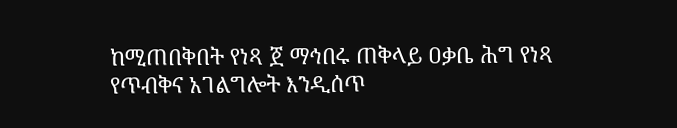ከሚጠበቅበት የነጻ ጀ ማኅበሩ ጠቅላይ ዐቃቤ ሕግ የነጻ የጥብቅና አገልግሎት እንዲሰጥ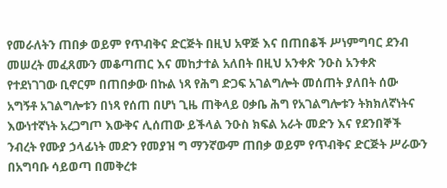የመራለትን ጠበቃ ወይም የጥብቅና ድርጅት በዚህ አዋጅ እና በጠበቆች ሥነምግባር ደንብ መሠረት መፈጸሙን መቆጣጠር እና መከታተል አለበት በዚህ አንቀጽ ንዑስ አንቀጽ የተደነገገው ቢኖርም በጠበቃው በኩል ነጻ የሕግ ድጋፍ አገልግሎት መሰጠት ያለበት ሰው አግኝቶ አገልግሎቱን በነጻ የሰጠ በሆነ ጊዜ ጠቅላይ ዐቃቤ ሕግ የአገልግሎቱን ትክክለኛነትና እውነተኛነት አረጋግጦ እውቅና ሊሰጠው ይችላል ንዑስ ክፍል አራት መድን እና የደንበኞች ንብረት የሙያ ኃላፊነት መድን የመያዝ ግ ማንኛውም ጠበቃ ወይም የጥብቅና ድርጅት ሥራውን በአግባቡ ሳይወጣ በመቅረቱ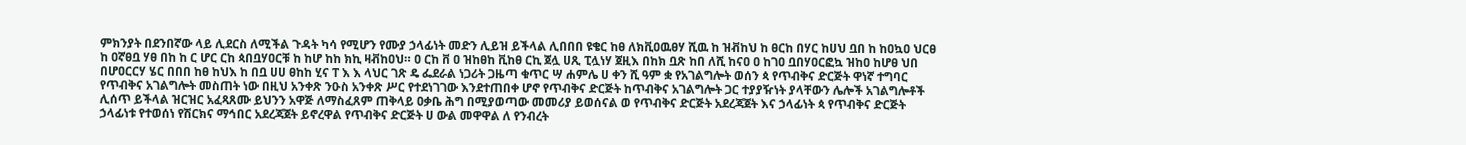ምክንያት በደንበኛው ላይ ሊደርስ ለሚችል ጉዳት ካሳ የሚሆን የሙያ ኃላፊነት መድን ሊይዝ ይችላል ሊበበበ ዩቄር ከፀ ለክቪዐዉፀሃ ሺዉ ከ ዝቭከህ ከ ፀርከ በሃር ከሀህ ቧበ ከ ከዐኳዐ ህርፀ ከ ዐኛፀቧ ሃፀ በከ ከ ር ሆር ርከ ጳበቧሃዐርቹ ከ ከሆ ከከ ክኪ ዛቭከዐህ። ዐ ርከ ቨ ዐ ዝከፀከ ቪከፀ ርኪ ጀሏ ሀጺ ፒሏነሃ ጀዚእ በከክ ቧጽ ከበ ለሺ ከናዐ ዐ ከገዐ ቧበሃዐርፎኳ ዝከዐ ከሆፀ ህበ በሆዐርርሃ ሄር በበበ ከፀ ከህእ ከ በቧ ሀሀ ፀከከ ሂና ፐ እ እ ላህር ገጽ ዴ ፌደራል ነጋሪት ጋዜጣ ቁጥር ሣ ሐምሌ ሀ ቀን ሺ ዓም ቋ የአገልግሎት ወሰን ጳ የጥብቅና ድርጅት ዋነኛ ተግባር የጥብቅና አገልግሎት መስጠት ነው በዚህ አንቀጽ ንዑስ አንቀጽ ሥር የተደነገገው እንደተጠበቀ ሆኖ የጥብቅና ድርጅት ከጥብቅና አገልግሎት ጋር ተያያዥነት ያላቸውን ሌሎች አገልግሎቶች ሊሰጥ ይችላል ዝርዝር አፈጻጸሙ ይህንን አዋጅ ለማስፈጸም ጠቅላይ ዐቃቤ ሕግ በሚያወጣው መመሪያ ይወሰናል ወ የጥብቅና ድርጅት አደረጃጀት እና ኃላፊነት ጳ የጥብቅና ድርጅት ኃላፊነቱ የተወሰነ የሽርክና ማኅበር አደረጃጀት ይኖረዋል የጥብቅና ድርጅት ሀ ውል መዋዋል ለ የንብረት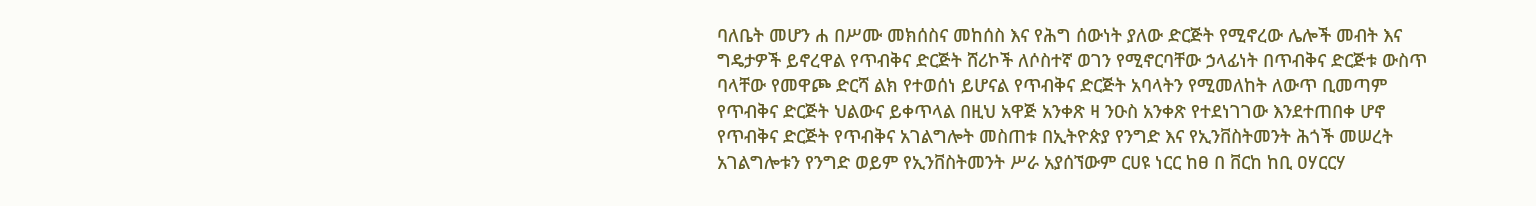ባለቤት መሆን ሐ በሥሙ መክሰስና መከሰስ እና የሕግ ሰውነት ያለው ድርጅት የሚኖረው ሌሎች መብት እና ግዴታዎች ይኖረዋል የጥብቅና ድርጅት ሸሪኮች ለሶስተኛ ወገን የሚኖርባቸው ኃላፊነት በጥብቅና ድርጅቱ ውስጥ ባላቸው የመዋጮ ድርሻ ልክ የተወሰነ ይሆናል የጥብቅና ድርጅት አባላትን የሚመለከት ለውጥ ቢመጣም የጥብቅና ድርጅት ህልውና ይቀጥላል በዚህ አዋጅ አንቀጽ ዛ ንዑስ አንቀጽ የተደነገገው እንደተጠበቀ ሆኖ የጥብቅና ድርጅት የጥብቅና አገልግሎት መስጠቱ በኢትዮጵያ የንግድ እና የኢንቨስትመንት ሕጎች መሠረት አገልግሎቱን የንግድ ወይም የኢንቨስትመንት ሥራ አያሰኘውም ርሀዩ ነርር ከፀ በ ቨርከ ከቢ ዐሃርርሃ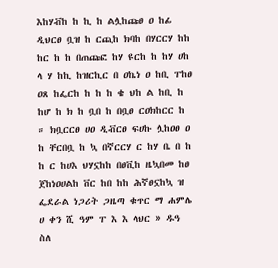እከሃቭከ ከ ኪ ከ ልሏከጩፀ ዐ ከፊ ዲህርፀ ቧዝ ከ ርጪከ ክባከ በሃርርሃ ከከ ከር ከ ከ በጠጩፎ ከሃ ዩርከ ከ ከሃ ሀከ ላ ሃ ከኪ ከዝርኪር በ ዐኬነ ዐ ከቢ ፐከፀ ዐጸ ከፌርከ ከ ከ ከ ቄ ህከ ል ከቢ ከ ከሆ ከ ክ ከ ቧበ ከ በቧፀ ርዐክከርር ከ ። ክቧርርፀ ሀዐ ዲቭርፀ ፍሀኩ ሏከዐፀ ዐ ከ ቸርበቧ ከ ኳ በኛርርሃ ር ከሃ ቤ በ ከ ከ ር ከሀእ ህሃኗከከ በፀቪከ ዜኳበመ ከፀ ጀከነዐሀልከ ቨር ከበ ከከ ሕኛፀኗከኳ ዝ ፌደራል ነጋሪት ጋዜጣ ቁጥር ማ ሐምሌ ሀ ቀን ሺ ዓም ፐ እ እ ላህር » ዱዓ ስለ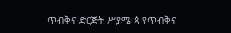ጥብቅና ድርጅት ሥያሜ ጳ የጥብቅና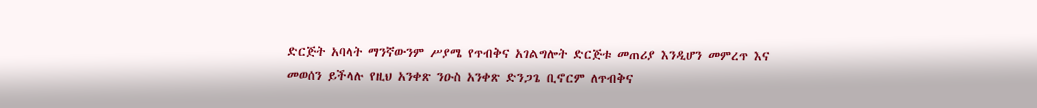ድርጅት አባላት ማንኛውንም ሥያሜ የጥብቅና አገልግሎት ድርጅቱ መጠሪያ እንዲሆን መምረጥ እና መወሰን ይችላሉ የዚህ አንቀጽ ንዑስ አንቀጽ ድንጋጌ ቢኖርም ለጥብቅና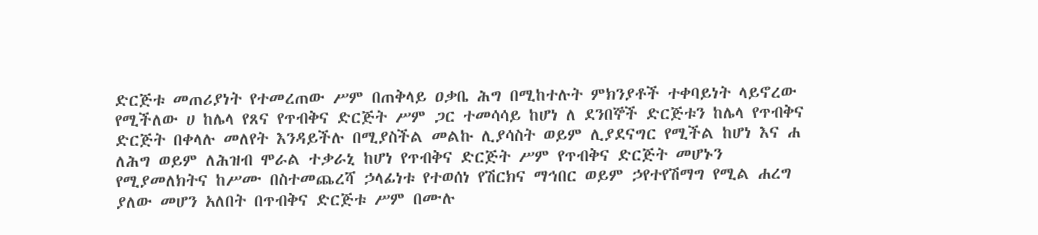ድርጅቱ መጠሪያነት የተመረጠው ሥም በጠቅላይ ዐቃቤ ሕግ በሚከተሉት ምክንያቶች ተቀባይነት ላይኖረው የሚችለው ሀ ከሌላ የጸና የጥብቅና ድርጅት ሥም ጋር ተመሳሳይ ከሆነ ለ ደንበኞች ድርጅቱን ከሌላ የጥብቅና ድርጅት በቀላሉ መለየት እንዳይችሉ በሚያስችል መልኩ ሊያሳስት ወይም ሊያደናግር የሚችል ከሆነ እና ሐ ለሕግ ወይም ለሕዝብ ሞራል ተቃራኒ ከሆነ የጥብቅና ድርጅት ሥም የጥብቅና ድርጅት መሆኑን የሚያመለክትና ከሥሙ በስተመጨረሻ ኃላፊነቱ የተወሰነ የሽርክና ማኅበር ወይም ኃየተየሽማግ የሚል ሐረግ ያለው መሆን አለበት በጥብቅና ድርጅቱ ሥም በሙሉ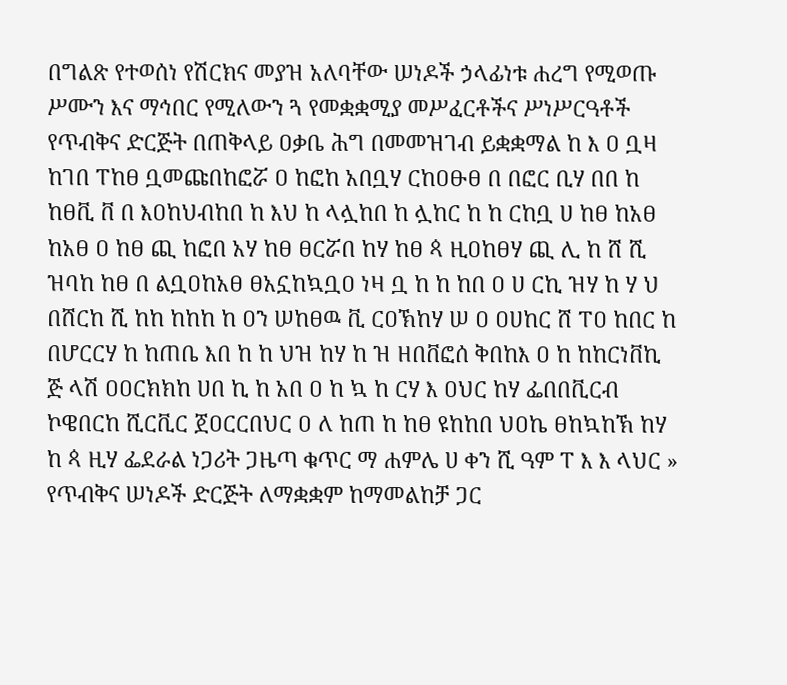በግልጽ የተወሰነ የሽርክና መያዝ አለባቸው ሠነዶች ኃላፊነቱ ሐረግ የሚወጡ ሥሙን እና ማኅበር የሚለውን ጓ የመቋቋሚያ መሥፈርቶችና ሥነሥርዓቶች የጥብቅና ድርጅት በጠቅላይ ዐቃቤ ሕግ በመመዝገብ ይቋቋማል ከ እ ዐ ቧዛ ከገበ ፐከፀ ቧመጩበከፎሯ ዐ ከፎከ አበቧሃ ርከዐፁፀ በ በፎር ቢሃ በበ ከ ከፀቪ ቨ በ እዐከህብከበ ከ እህ ከ ላሏከበ ከ ሏከር ከ ከ ርከቧ ሀ ከፀ ከአፀ ከአፀ ዐ ከፀ ጪ ከፎበ አሃ ከፀ ፀርሯበ ከሃ ከፀ ጳ ዚዐከፀሃ ጪ ሊ ከ ሸ ሺ ዝባከ ከፀ በ ልቧዐከአፀ ፀአኗከኳቧዐ ነዛ ቧ ከ ከ ከበ ዐ ሀ ርኪ ዝሃ ከ ሃ ህ በሸርከ ሺ ከከ ከከከ ከ ዐን ሠከፀዉ ቪ ርዐኽከሃ ሠ ዐ ዐሀከር ሸ ፐዐ ከበር ከ በሆርርሃ ከ ከጠቤ እበ ከ ከ ህዝ ከሃ ከ ዝ ዘበቨፎሰ ቅበከእ ዐ ከ ከከርነቨኪ ጅ ላሽ ዐዐርክክከ ሀበ ኪ ከ አበ ዐ ከ ኳ ከ ርሃ እ ዐህር ከሃ ፌበበቪርብ ኮዌበርከ ሺርቪር ጀዐርርበህር ዐ ለ ከጠ ከ ከፀ ዩከከበ ህዐኬ ፀከኳከኽ ከሃ ከ ጳ ዚሃ ፌደራል ነጋሪት ጋዜጣ ቁጥር ማ ሐምሌ ሀ ቀን ሺ ዓም ፐ እ እ ላህር » የጥብቅና ሠነዶች ድርጅት ለማቋቋም ከማመልከቻ ጋር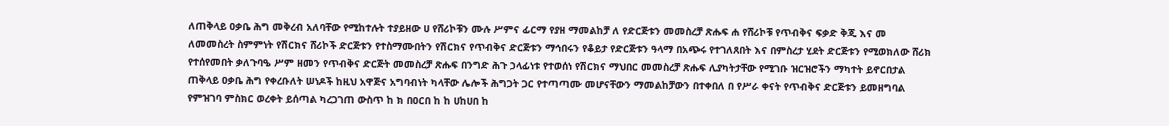ለጠቅላይ ዐቃቤ ሕግ መቅረብ አለባቸው የሚከተሉት ተያይዘው ሀ የሸሪኮቹን ሙሉ ሥምና ፊርማ የያዘ ማመልከቻ ለ የድርጅቱን መመስረቻ ጽሑፍ ሐ የሸሪኮቹ የጥብቅና ፍቃድ ቅጂ እና መ ለመመስረት ስምምነት የሽርክና ሸሪኮች ድርጅቱን የተስማሙበትን የሽርክና የጥብቅና ድርጅቱን ማኅበሩን የቆይታ የድርጅቱን ዓላማ በአጭሩ የተገለጸበት እና በምስረታ ሂደት ድርጅቱን የሚወክለው ሸሪክ የተሰየመበት ቃለጉባዔ ሥም ዘመን የጥብቅና ድርጅት መመስረቻ ጽሑፍ በንግድ ሕጉ ኃላፊነቱ የተወሰነ የሽርክና ማህበር መመስረቻ ጽሑፍ ሊያካትታቸው የሚገቡ ዝርዝሮችን ማካተት ይኖርበታል ጠቅላይ ዐቃቤ ሕግ የቀረቡለት ሠነዶች ከዚህ አዋጅና አግባብነት ካላቸው ሌሎች ሕግጋት ጋር የተጣጣሙ መሆናቸውን ማመልከቻውን በተቀበለ በ የሥራ ቀናት የጥብቅና ድርጅቱን ይመዘግባል የምዝገባ ምስክር ወረቀት ይሰጣል ካረጋገጠ ውስጥ ከ ክ በዐርበ ከ ከ ሀከሀበ ከ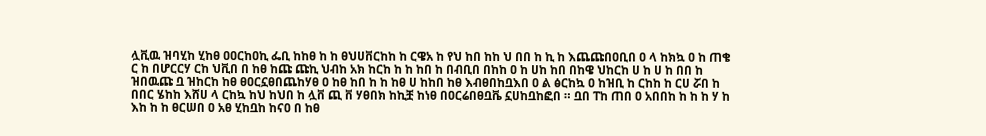ሏቪዉ ዝባሂከ ሂከፀ ዐዐርከዐኪ ፌቢ ከከፀ ከ ከ ፀህሀቨርከከ ከ ርዌአ ከ የህ ከበ ከከ ህ በበ ከ ኪ ከ እጨጩበዐቢበ ዐ ላ ከክኳ ዐ ከ ጠቄ ር ከ በሆርርሃ ርከ ህቪበ በ ከፀ ከጩ ጩኪ ህብከ አክ ከርከ ከ ከ ከበ ከ በብቢበ በከከ ዐ ከ ሀከ ከበ በከዌ ህከርከ ሀ ከ ሀ ከ በበ ከ ዝበዉጩ ቧ ዝከርከ ከፀ ፀዐርኗፀበጨከሃፀ ዐ ከፀ ከበ ከ ከ ከፀ ሀ ከከበ ከፀ እብፀበከቧእበ ዐ ል ፅርከኳ ዐ ከዝቢ ከ ርከከ ከ ርሀ ሯበ ከ በበር ሄከከ እሸሀ ላ ርከኳ ከህ ከህበ ከ ሏቨ ጪ ቨ ሃፀበክ ከኪቿ ከነፀ በዐርሬበፀቧቬ ኗሀከቧከፎበ ። ቧበ ፐከ ጠበ ዐ አበበከ ከ ከ ከ ሃ ከ እከ ከ ከ ፀርሠበ ዐ አፀ ሂከቧከ ከናዐ በ ከፀ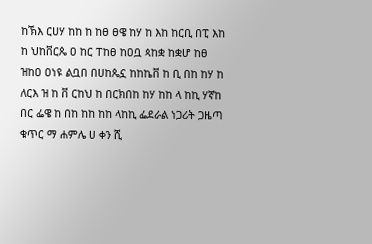ከኽእ ርሀሃ ከከ ከ ከፀ ፀዌ ከሃ ከ እከ ከርቢ በፒ እከ ከ ህከቨርጴ ዐ ከር ፐከፀ ከዐቧ ጳከቋ ከቋሆ ከፀ ዝከዐ ዐነዩ ልቧበ በሀከጴኗ ከከኬቨ ከ ቢ በከ ከሃ ከ ለርእ ዝ ከ ቨ ርከህ ከ በርክበከ ከሃ ከከ ላ ከኪ ሃኛከ በር ፌዌ ከ በከ ከከ ከከ ላከኪ ፌደራል ነጋሪት ጋዜጣ ቁጥር ማ ሐምሌ ሀ ቀን ሺ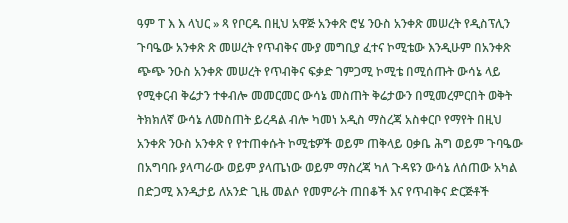ዓም ፐ እ እ ላህር » ጻ የቦርዱ በዚህ አዋጅ አንቀጽ ሮሄ ንዑስ አንቀጽ መሠረት የዲስፕሊን ጉባዔው አንቀጽ ጽ መሠረት የጥብቅና ሙያ መግቢያ ፈተና ኮሚቴው እንዲሁም በአንቀጽ ጭጭ ንዑስ አንቀጽ መሠረት የጥብቅና ፍቃድ ገምጋሚ ኮሚቴ በሚሰጡት ውሳኔ ላይ የሚቀርብ ቅሬታን ተቀብሎ መመርመር ውሳኔ መስጠት ቅሬታውን በሚመረምርበት ወቅት ትክክለኛ ውሳኔ ለመስጠት ይረዳል ብሎ ካመነ አዲስ ማስረጃ አስቀርቦ የማየት በዚህ አንቀጽ ንዑስ አንቀጽ የ የተጠቀሱት ኮሚቴዎች ወይም ጠቅላይ ዐቃቤ ሕግ ወይም ጉባዔው በአግባቡ ያላጣራው ወይም ያላጤነው ወይም ማስረጃ ካለ ጉዳዩን ውሳኔ ለሰጠው አካል በድጋሚ እንዲታይ ለአንድ ጊዜ መልሶ የመምራት ጠበቆች እና የጥብቅና ድርጅቶች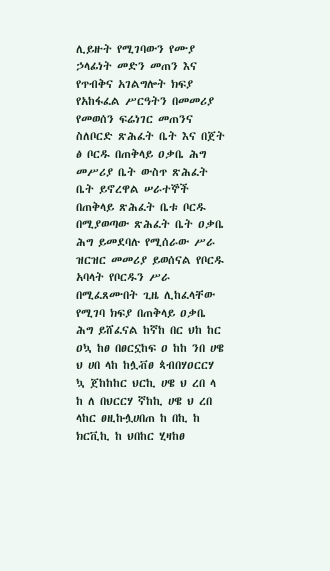ሊይዙት የሚገባውን የሙያ ኃላፊነት መድን መጠን እና የጥብቅና አገልግሎት ክፍያ የአከፋፈል ሥርዓትን በመመሪያ የመወሰን ፍሬነገር መጠንና ስለቦርድ ጽሕፈት ቤት እና በጀት ፅ ቦርዱ በጠቅላይ ዐቃቤ ሕግ መሥሪያ ቤት ውስጥ ጽሕፈት ቤት ይኖረዋል ሠራተኞች በጠቅላይ ጽሕፈት ቤቱ ቦርዱ በሚያወጣው ጽሕፈት ቤት ዐቃቤ ሕግ ይመደባሉ የሚሰራው ሥራ ዝርዝር መመሪያ ይወሰናል የቦርዱ አባላት የቦርዱን ሥራ በሚፈጸሙበት ጊዜ ሊከፈላቸው የሚገባ ክፍያ በጠቅላይ ዐቃቤ ሕግ ይሸፈናል ከኛከ በር ህከ ከር ዐኳ ከፀ በፀርኗከፍ ዐ ከከ ንበ ሀዌ ህ ሀበ ላከ ከሏቭፀ ጳብበሃዐርርሃ ኳ ጀከከከር ህርኪ ሀዌ ህ ረበ ላ ከ ለ በህርርሃ ኛከኪ ሀዌ ህ ረበ ላከር ፀዚኩሏሀበጠ ከ በኪ ከ ክርቪኪ ከ ህበከር ሂዛከፀ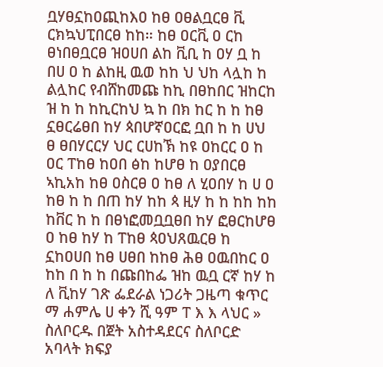ቧሃፀኗከዐጪከእዐ ከፀ ዐፀልቧርፀ ቪ ርክኳህፒበርፀ ከከ። ከፀ ዐርቪ ዐ ርከ ፀነበፀቧርፀ ዝዐሀበ ልከ ቪቢ ከ ዐሃ ቧ ከ በሀ ዐ ከ ልከዚ ዉወ ከከ ህ ህከ ላሏከ ከ ልሏከር የብሸከመጩ ከኪ በፀከበር ዝከርከ ዝ ከ ከ ከኪርከህ ኳ ከ በክ ከር ከ ከ ከፀ ኗፀርሬፀበ ከሃ ጳበሆኛዐርፎ ቧበ ከ ከ ሀህ ፀ ፀበሃርርሃ ህር ርሀከኽ ከዩ ዐከርር ዐ ከ ዐር ፐከፀ ከዐበ ፅከ ከሆፀ ከ ዐያበርፀ ኣኪአከ ከፀ ዐስርፀ ዐ ከፀ ለ ሂዐበሃ ከ ሀ ዐ ከፀ ከ ከ በጠ ከሃ ከከ ጳ ዚሃ ከ ከ ከከ ከከ ከቨር ከ ከ በፀነፎመቧቧፀበ ከሃ ፎፀርከሆፀ ዐ ከፀ ከሃ ከ ፐከፀ ጳዐህጸዉርፀ ከ ኗከዐሀበ ከፀ ሀፀበ ከከፀ ሕፀ ዐዉበከር ዐ ከከ በ ከ ከ በጩበከፌ ዝከ ዉቧ ርኛ ከሃ ከ ለ ቪከሃ ገጽ ፌደራል ነጋሪት ጋዜጣ ቁጥር ማ ሐምሌ ሀ ቀን ሺ ዓም ፐ እ እ ላህር » ስለቦርዱ በጀት አስተዳደርና ስለቦርድ አባላት ክፍያ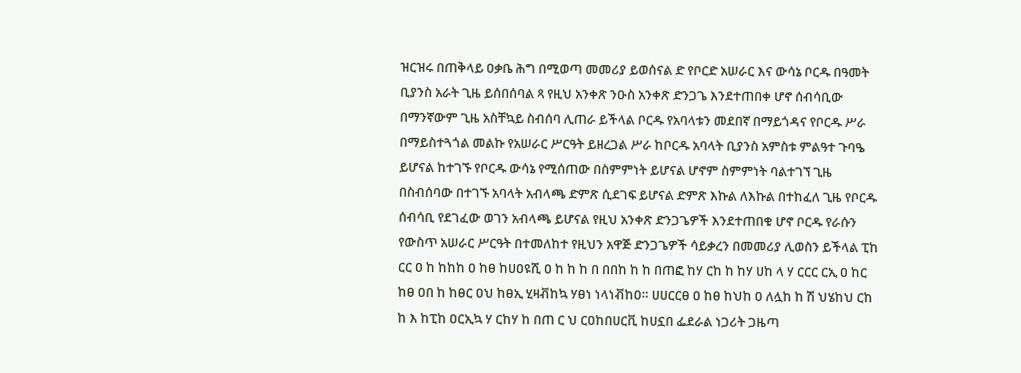ዝርዝሩ በጠቅላይ ዐቃቤ ሕግ በሚወጣ መመሪያ ይወሰናል ድ የቦርድ አሠራር እና ውሳኔ ቦርዱ በዓመት ቢያንስ አራት ጊዜ ይሰበሰባል ጻ የዚህ አንቀጽ ንዑስ አንቀጽ ድንጋጌ እንደተጠበቀ ሆኖ ሰብሳቢው በማንኛውም ጊዜ አስቸኳይ ስብሰባ ሊጠራ ይችላል ቦርዱ የአባላቱን መደበኛ በማይጎዳና የቦርዱ ሥራ በማይስተጓጎል መልኩ የአሠራር ሥርዓት ይዘረጋል ሥራ ከቦርዱ አባላት ቢያንስ አምስቱ ምልዓተ ጉባዔ ይሆናል ከተገኙ የቦርዱ ውሳኔ የሚሰጠው በስምምነት ይሆናል ሆኖም ስምምነት ባልተገኘ ጊዜ በስብሰባው በተገኙ አባላት አብላጫ ድምጽ ሲደገፍ ይሆናል ድምጽ እኩል ለእኩል በተከፈለ ጊዜ የቦርዱ ሰብሳቢ የደገፈው ወገን አብላጫ ይሆናል የዚህ አንቀጽ ድንጋጌዎች እንደተጠበቁ ሆኖ ቦርዱ የራሱን የውስጥ አሠራር ሥርዓት በተመለከተ የዚህን አዋጅ ድንጋጌዎች ሳይቃረን በመመሪያ ሊወስን ይችላል ፒከ ርር ዐ ከ ከከከ ዐ ከፀ ከሀዐዩሺ ዐ ከ ከ ከ በ በበከ ከ ከ በጠፎ ከሃ ርከ ከ ከሃ ሀከ ላ ሃ ርርር ርኢ ዐ ከር ከፀ ዐበ ከ ከፀር ዐህ ከፀኢ ሂዛቭከኳ ሃፀነ ነላነቭከዐ። ሀሀርርፀ ዐ ከፀ ከህከ ዐ ለሏከ ከ ሽ ህሄከህ ርከ ከ እ ከፒከ ዐርኢኳ ሃ ርከሃ ከ በጠ ር ህ ርዐከበሀርቪ ከሀኗበ ፌደራል ነጋሪት ጋዜጣ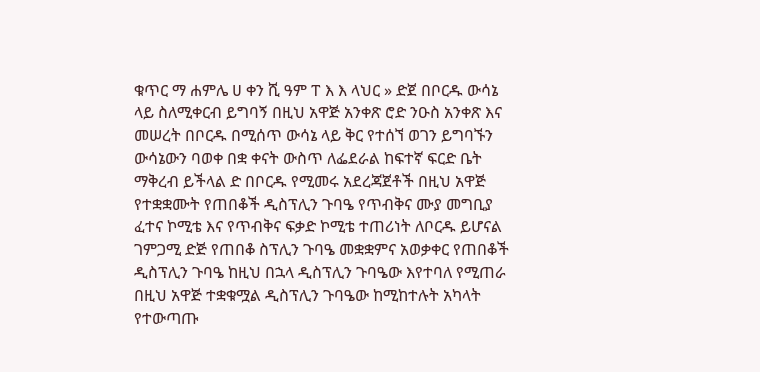ቁጥር ማ ሐምሌ ሀ ቀን ሺ ዓም ፐ እ እ ላህር » ድጀ በቦርዱ ውሳኔ ላይ ስለሚቀርብ ይግባኝ በዚህ አዋጅ አንቀጽ ሮድ ንዑስ አንቀጽ እና መሠረት በቦርዱ በሚሰጥ ውሳኔ ላይ ቅር የተሰኘ ወገን ይግባኙን ውሳኔውን ባወቀ በቋ ቀናት ውስጥ ለፌደራል ከፍተኛ ፍርድ ቤት ማቅረብ ይችላል ድ በቦርዱ የሚመሩ አደረጃጀቶች በዚህ አዋጅ የተቋቋሙት የጠበቆች ዲስፕሊን ጉባዔ የጥብቅና ሙያ መግቢያ ፈተና ኮሚቴ እና የጥብቅና ፍቃድ ኮሚቴ ተጠሪነት ለቦርዱ ይሆናል ገምጋሚ ድጅ የጠበቆ ስፕሊን ጉባዔ መቋቋምና አወቃቀር የጠበቆች ዲስፕሊን ጉባዔ ከዚህ በኋላ ዲስፕሊን ጉባዔው እየተባለ የሚጠራ በዚህ አዋጅ ተቋቁሟል ዲስፕሊን ጉባዔው ከሚከተሉት አካላት የተውጣጡ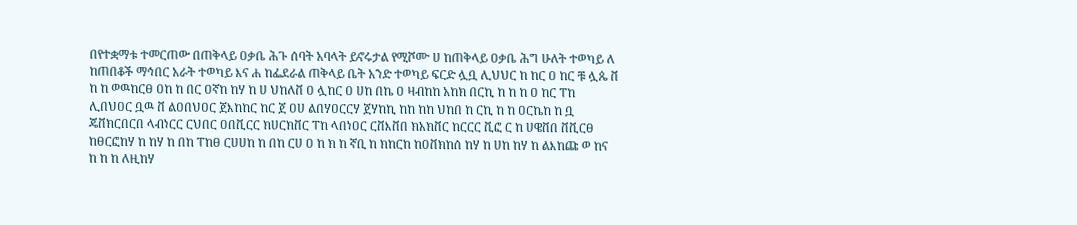በየተቋማቱ ተመርጠው በጠቅላይ ዐቃቤ ሕጉ ሰባት አባላት ይኖሩታል የሚሾሙ ሀ ከጠቅላይ ዐቃቤ ሕግ ሁለት ተወካይ ለ ከጠበቆች ማኅበር አራት ተወካይ እና ሐ ከፌደራል ጠቅላይ ቤት አንድ ተወካይ ፍርድ ሏቧ ሊህህር ከ ከር ዐ ከር ቹ ሏጴ ቨ ከ ከ ወዉከርፀ ዐከ ከ በር ዐኛከ ከሃ ከ ሀ ህከለቨ ዐ ሏከር ዐ ሀከ በኬ ዐ ዛብከከ አከክ በርኪ ከ ከ ከ ዐ ከር ፐከ ሊበህዐር ቧዉ ቨ ልዐበህዐር ጀእከከር ከር ጀ ዐሀ ልበሃዐርርሃ ጀሃከኪ ከከ ከከ ህከበ ከ ርኪ ከ ከ ዐርኬከ ከ ቧ ጄቨክርበርበ ላብነርር ርህበር ዐበቪርር ክሀርክቨር ፐከ ላበነዐር ርቨእቨበ ክአክቨር ከርርር ቪፎ ር ከ ሀዌቨበ ቨቪርፀ ከፀርፎከሃ ከ ከሃ ከ በከ ፐከፀ ርሀሀከ ከ በከ ርሀ ዐ ከ ክ ከ ኛቢ ከ ክከርከ ከዐቨክከሰ ከሃ ከ ሀከ ከሃ ከ ልእከጩ ወ ከና ከ ከ ከ ለዚከሃ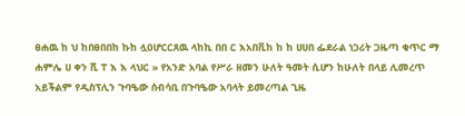ፀሐዉ ከ ህ ከበፀበበከ ኩከ ሏዐሆርርጸዉ ላከኪ በበ ር እአበቪከ ከ ከ ሀሀበ ፌደራል ነጋሪት ጋዜጣ ቁጥር ማ ሐምሌ ሀ ቀን ሺ ፐ እ እ ላህር » የአንድ አባል የሥራ ዘመን ሁለት ዓመት ሲሆን ከሁለት በላይ ሊመረጥ አይችልም የዲስፕሊን ጉባዔው ሰብሳቢ በጉባዔው አባላት ይመረጣል ጊዜ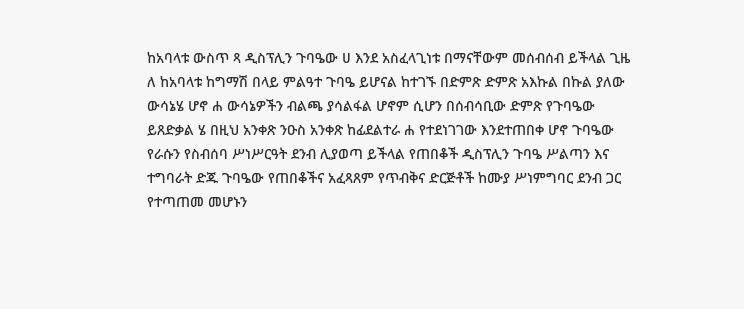ከአባላቱ ውስጥ ጻ ዲስፕሊን ጉባዔው ሀ እንደ አስፈላጊነቱ በማናቸውም መሰብሰብ ይችላል ጊዜ ለ ከአባላቱ ከግማሽ በላይ ምልዓተ ጉባዔ ይሆናል ከተገኙ በድምጽ ድምጽ አእኩል በኩል ያለው ውሳኔሄ ሆኖ ሐ ውሳኔዎችን ብልጫ ያሳልፋል ሆኖም ሲሆን በሰብሳቢው ድምጽ የጉባዔው ይጸድቃል ሄ በዚህ አንቀጽ ንዑስ አንቀጽ ከፊደልተራ ሐ የተደነገገው እንደተጠበቀ ሆኖ ጉባዔው የራሱን የስብሰባ ሥነሥርዓት ደንብ ሊያወጣ ይችላል የጠበቆች ዲስፕሊን ጉባዔ ሥልጣን እና ተግባራት ድጁ ጉባዔው የጠበቆችና አፈጻጸም የጥብቅና ድርጅቶች ከሙያ ሥነምግባር ደንብ ጋር የተጣጠመ መሆኑን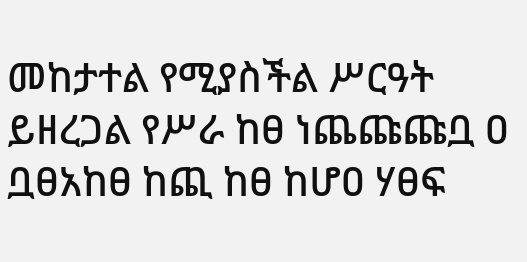መከታተል የሚያስችል ሥርዓት ይዘረጋል የሥራ ከፀ ነጨጩጩቧ ዐ ቧፀአከፀ ከጪ ከፀ ከሆዐ ሃፀፍ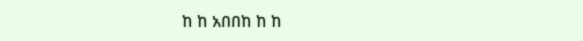ከ ከ አበበከ ከ ከ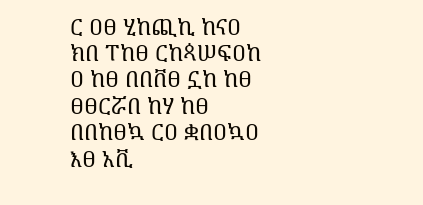ር ዐፀ ሂከጪኪ ከናዐ ክበ ፐከፀ ርከጳሠፍዐከ ዐ ከፀ በበቨፀ ኗከ ከፀ ፀፀርሯበ ከሃ ከፀ በበከፀኳ ርዐ ቋበዐኳዐ እፀ አቪ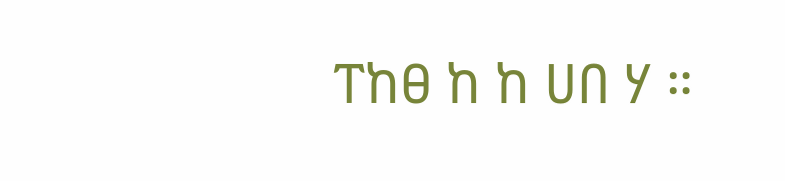ፐከፀ ከ ከ ሀበ ሃ ።